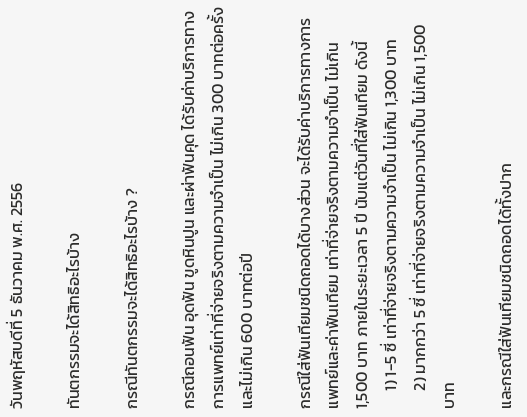วันพฤหัสบดีที่ 5 ธันวาคม พ.ศ. 2556

ทันตกรรมจะได้สิทธิอะไรบ้าง

กรณีทันตกรรมจะได้สิทธิอะไรบ้าง ?

กรณีถอนฟัน อุดฟัน ขูดหินปูน และผ่าฟันคุด ได้รับค่าบริการทางการแพทย์เท่าที่จ่ายจริงตามความจำเป็น ไม่เกิน 300 บาทต่อครั้ง และไม่เกิน 600 บาทต่อปี

กรณีใส่ฟันเทียมชนิดถอดได้บางส่วน จะได้รับค่าบริการทางการแพทย์และค่าฟันเทียม เท่าที่จ่ายจริงตามความจำเป็น ไม่เกิน 1,500 บาท ภายในระยะเวลา 5 ปี นับแต่วันที่ใส่ฟันเทียม ดังนี้
     1) 1-5 ซี่ เท่าที่จ่ายจริงตามความจำเป็น ไม่เกิน 1,300 บาท
     2) มากกว่า 5 ซี่ เท่าที่จ่ายจริงตามความจำเป็น ไม่เกิน 1,500 บาท

และกรณีใส่ฟันเทียมชนิดถอดได้ทั้งปาก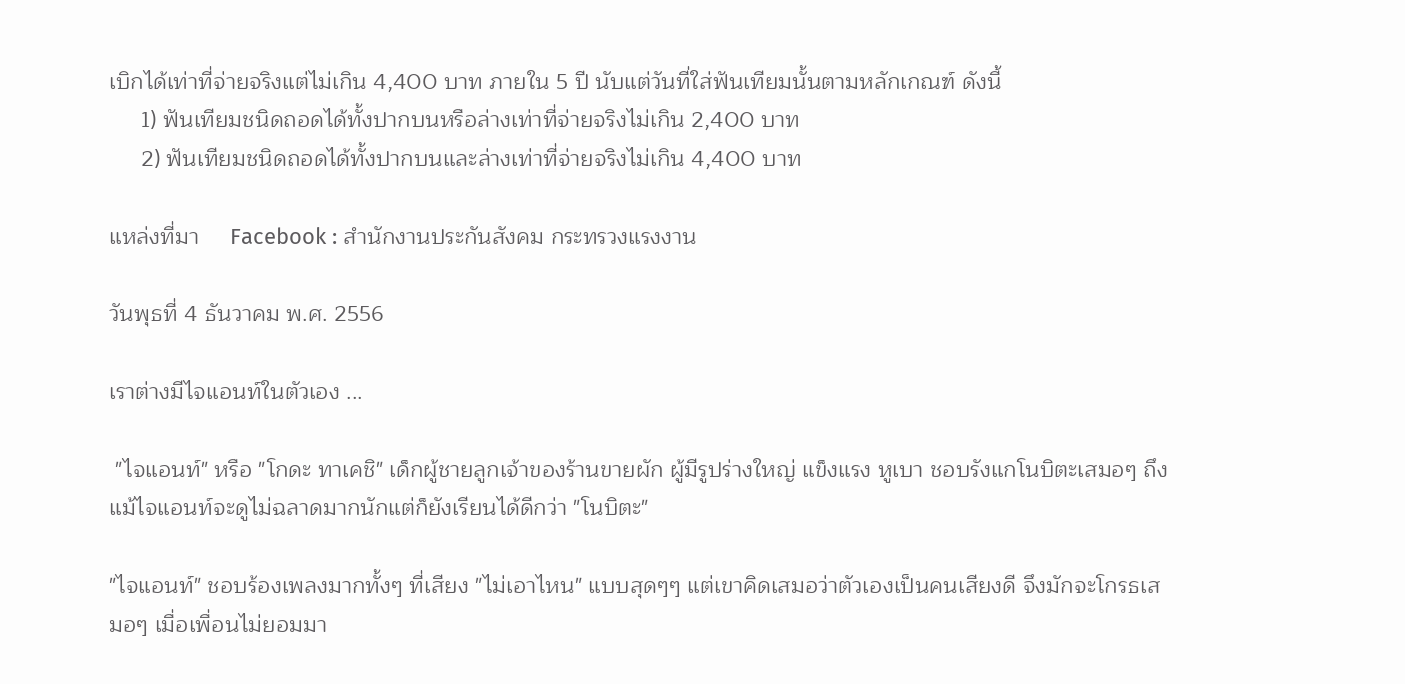เบิกได้เท่าที่จ่ายจริงแต่ไม่เกิน 4,400 บาท ภายใน 5 ปี นับแต่วันที่ใส่ฟันเทียมนั้นตามหลักเกณฑ์ ดังนี้
     1) ฟันเทียมชนิดถอดได้ทั้งปากบนหรือล่างเท่าที่จ่ายจริงไม่เกิน 2,400 บาท
     2) ฟันเทียมชนิดถอดได้ทั้งปากบนและล่างเท่าที่จ่ายจริงไม่เกิน 4,400 บาท

แหล่งที่มา     Facebook : สำนักงานประกันสังคม กระทรวงแรงงาน

วันพุธที่ 4 ธันวาคม พ.ศ. 2556

เราต่างมีไจแอนท์ในตัวเอง ...

 "ไจแอนท์" หรือ "โกดะ ทาเคชิ" เด็กผู้ชายลูกเจ้าของร้านขายผัก ผู้มีรูปร่างใหญ่ แข็งแรง หูเบา ชอบรังแกโนบิตะเสมอๆ ถึงแม้ไจแอนท์จะดูไม่ฉลาดมากนักแต่ก็ยังเรียนได้ดีกว่า "โนบิตะ"

"ไจแอนท์" ชอบร้องเพลงมากทั้งๆ ที่เสียง "ไม่เอาไหน" แบบสุดๆๆ แต่เขาคิดเสมอว่าตัวเองเป็นคนเสียงดี จึงมักจะโกรธเสมอๆ เมื่อเพื่อนไม่ยอมมา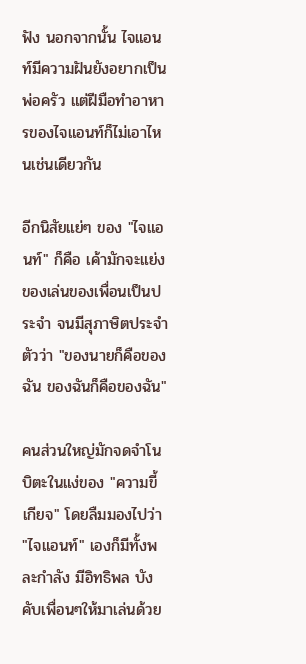ฟัง นอกจากนั้น ไจแอนท์มีความฝันยังอยากเป็นพ่อครัว แต่ฝีมือทำอาหารของไจแอนท์ก็ไม่เอาไหนเช่นเดียวกัน

อีกนิสัยแย่ๆ ของ "ไจแอนท์" ก็คือ เค้ามักจะแย่งของเล่นของเพื่อนเป็นประจำ จนมีสุภาษิตประจำตัวว่า "ของนายก็คือของฉัน ของฉันก็คือของฉัน"

คนส่วนใหญ่มักจดจำโนบิตะในแง่ของ "ความขี้เกียจ" โดยลืมมองไปว่า "ไจแอนท์" เองก็มีทั้งพละกำลัง มีอิทธิพล บังคับเพื่อนๆให้มาเล่นด้วย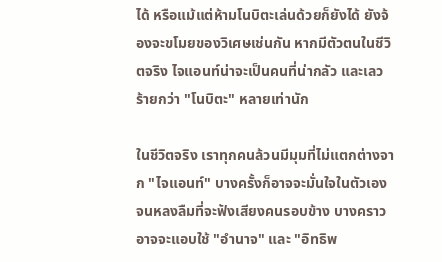ได้ หรือแม้แต่ห้ามโนบิตะเล่นด้วยก็ยังได้ ยังจ้องจะขโมยของวิเศษเช่นกัน หากมีตัวตนในชีวิตจริง ไจแอนท์น่าจะเป็นคนที่น่ากลัว และเลวร้ายกว่า "โนบิตะ" หลายเท่านัก

ในชีวิตจริง เราทุกคนล้วนมีมุมที่ไม่แตกต่างจาก "ไจแอนท์" บางครั้งก็อาจจะมั่นใจในตัวเองจนหลงลืมที่จะฟังเสียงคนรอบข้าง บางคราวอาจจะแอบใช้ "อำนาจ" และ "อิทธิพ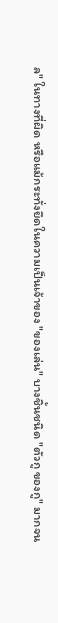ล" ในทางที่ผิด หรือแม้กระทั่งยึดในความเป็นเจ้าของ "ของเล่น" บางชิ้นชนิด "ตัวกู ของกู" มากจน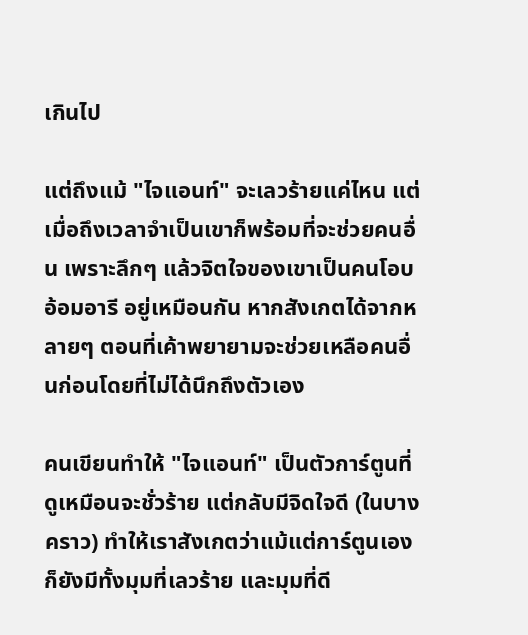เกินไป

แต่ถึงแม้ "ไจแอนท์" จะเลวร้ายแค่ไหน แต่เมื่อถึงเวลาจำเป็นเขาก็พร้อมที่จะช่วยคนอื่น เพราะลึกๆ แล้วจิตใจของเขาเป็นคนโอบอ้อมอารี อยู่เหมือนกัน หากสังเกตได้จากหลายๆ ตอนที่เค้าพยายามจะช่วยเหลือคนอื่นก่อนโดยที่ไม่ได้นึกถึงตัวเอง

คนเขียนทำให้ "ไจแอนท์" เป็นตัวการ์ตูนที่ดูเหมือนจะชั่วร้าย แต่กลับมีจิดใจดี (ในบางคราว) ทำให้เราสังเกตว่าแม้แต่การ์ตูนเอง ก็ยังมีทั้งมุมที่เลวร้าย และมุมที่ดี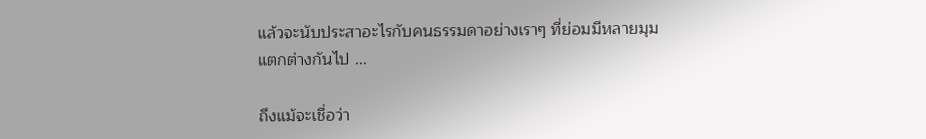แล้วจะนับประสาอะไรกับคนธรรมดาอย่างเราๆ ที่ย่อมมีหลายมุมแตกต่างกันไป ...

ถึงแม้จะเชื่อว่า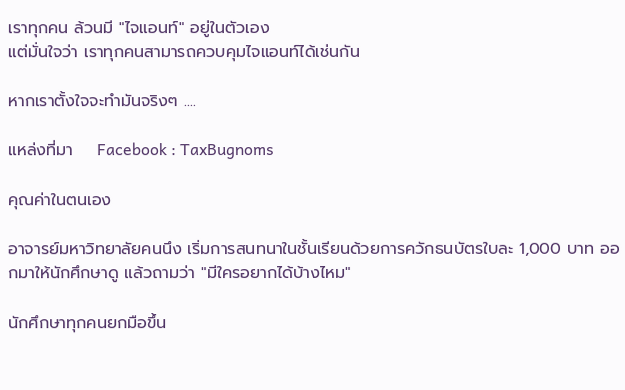เราทุกคน ล้วนมี "ไจแอนท์" อยู่ในตัวเอง
แต่มั่นใจว่า เราทุกคนสามารถควบคุมไจแอนท์ได้เช่นกัน

หากเราตั้งใจจะทำมันจริงๆ ....

แหล่งที่มา    Facebook : TaxBugnoms

คุณค่าในตนเอง

อาจารย์มหาวิทยาลัยคนนึง เริ่มการสนทนาในชั้นเรียนด้วยการควักธนบัตรใบละ 1,000 บาท ออกมาให้นักศึกษาดู แล้วถามว่า "มีใครอยากได้บ้างไหม"

นักศึกษาทุกคนยกมือขึ้น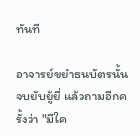ทันที

อาจารย์ขยำธนบัตรนั้น จบยับยู้ยี่ แล้วถามอีกครั้งว่า "มีใค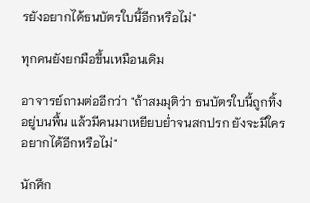รยังอยากได้ธนบัตรใบนี้อีกหรือไม่"

ทุกคนยังยกมือขึ้นเหมือนเดิม

อาจารย์ถามต่ออีกว่า "ถ้าสมมุติว่า ธนบัตรใบนี้ถูกทิ้งอยู่บนพื้น แล้วมีคนมาเหยียบย่ำจนสกปรก ยังจะมีใครอยากได้อีกหรือไม่"

นักศึก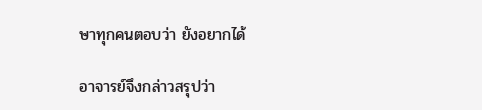ษาทุกคนตอบว่า ยังอยากได้

อาจารย์จึงกล่าวสรุปว่า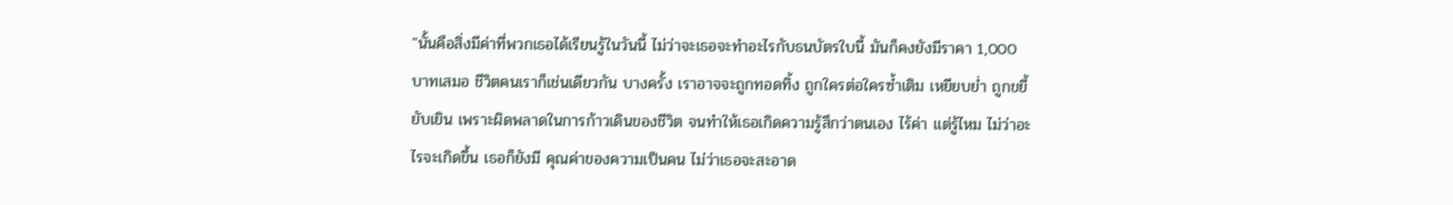"นั้นคือสิ่งมีค่าที่พวกเธอได้เรียนรู้ในวันนี้ ไม่ว่าจะเธอจะทำอะไรกับธนบัตรใบนี้ มันก็คงยังมีราคา 1,000 บาทเสมอ ชีวิตคนเราก็เช่นเดียวกัน บางครั้ง เราอาจจะถูกทอดทิ้ง ถูกใครต่อใครซ้ำเติม เหยียบย่ำ ถูกขยี้ ยับเยิน เพราะผิดพลาดในการก้าวเดินของชีวิต จนทำให้เธอเกิดความรู้สึกว่าตนเอง ไร้ค่า แต่รู้ไหม ไม่ว่าอะไรจะเกิดขึ้น เธอก็ยังมี คุณค่าของความเป็นคน ไม่ว่าเธอจะสะอาด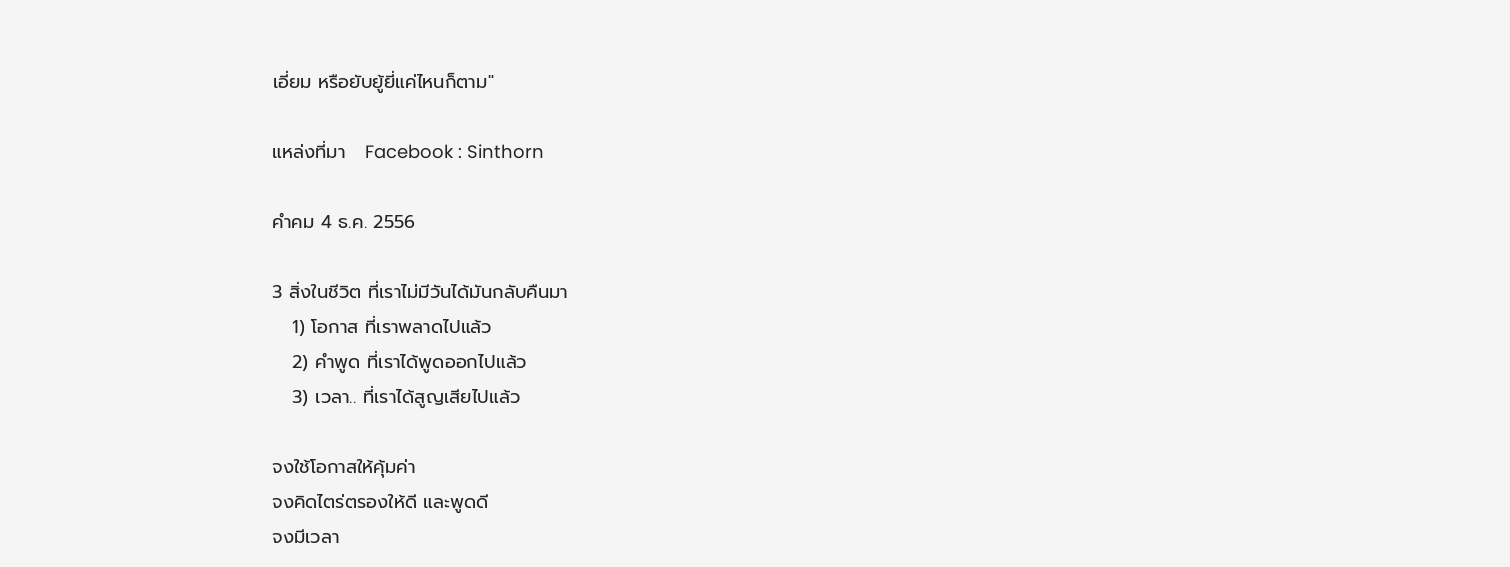เอี่ยม หรือยับยู้ยี่แค่ไหนก็ตาม"

แหล่งที่มา   Facebook : Sinthorn

คำคม 4 ธ.ค. 2556

3 สิ่งในชีวิต ที่เราไม่มีวันได้มันกลับคืนมา
   1) โอกาส ที่เราพลาดไปแล้ว
   2) คำพูด ที่เราได้พูดออกไปแล้ว
   3) เวลา.. ที่เราได้สูญเสียไปแล้ว

จงใช้โอกาสให้คุ้มค่า
จงคิดไตร่ตรองให้ดี และพูดดี
จงมีเวลา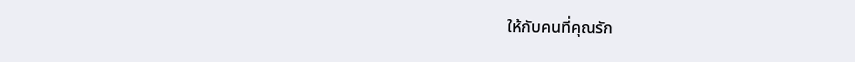ให้กับคนที่คุณรัก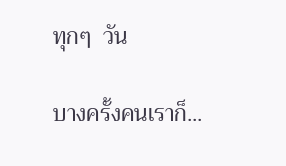ทุกๆ  วัน

บางครั้งคนเราก็...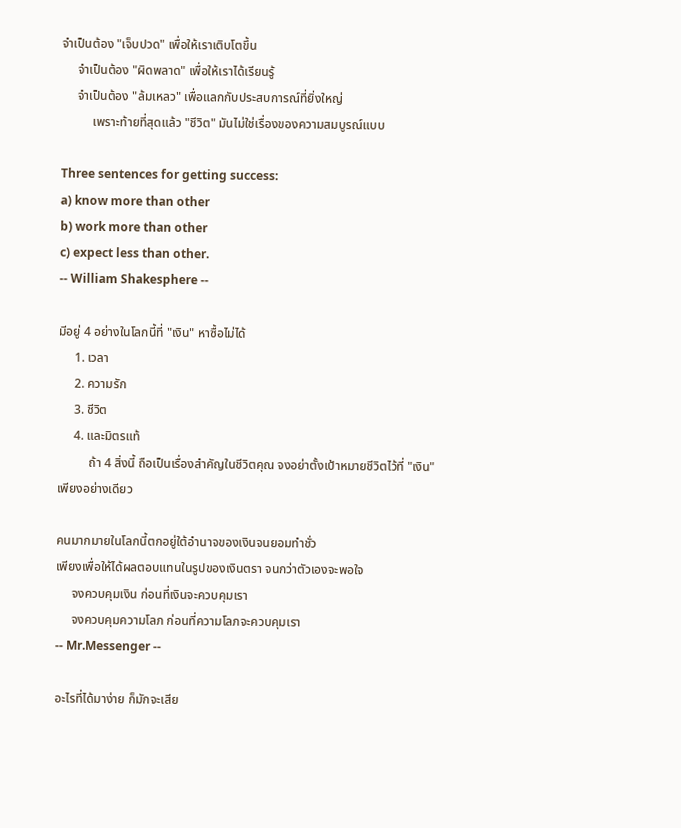จำเป็นต้อง "เจ็บปวด" เพื่อให้เราเติบโตขึ้น
     จำเป็นต้อง "ผิดพลาด" เพื่อให้เราได้เรียนรู้
     จำเป็นต้อง "ล้มเหลว" เพื่อแลกกับประสบการณ์ที่ยิ่งใหญ่
          เพราะท้ายที่สุดแล้ว "ชีวิต" มันไม่ใช่เรื่องของความสมบูรณ์แบบ

Three sentences for getting success:
a) know more than other
b) work more than other
c) expect less than other.
-- William Shakesphere --

มีอยู่ 4 อย่างในโลกนี้ที่ "เงิน" หาซื้อไม่ได้
     1. เวลา
     2. ความรัก
     3. ชีวิต
     4. และมิตรแท้
          ถ้า 4 สิ่งนี้ ถือเป็นเรื่องสำคัญในชีวิตคุณ จงอย่าตั้งเป้าหมายชีวิตไว้ที่ "เงิน" เพียงอย่างเดียว

คนมากมายในโลกนี้ตกอยู่ใต้อำนาจของเงินจนยอมทำชั่ว
เพียงเพื่อให้ได้ผลตอบแทนในรูปของเงินตรา จนกว่าตัวเองจะพอใจ
     จงควบคุมเงิน ก่อนที่เงินจะควบคุมเรา
     จงควบคุมความโลภ ก่อนที่ความโลภจะควบคุมเรา
-- Mr.Messenger --

อะไรที่ได้มาง่าย ก็มักจะเสีย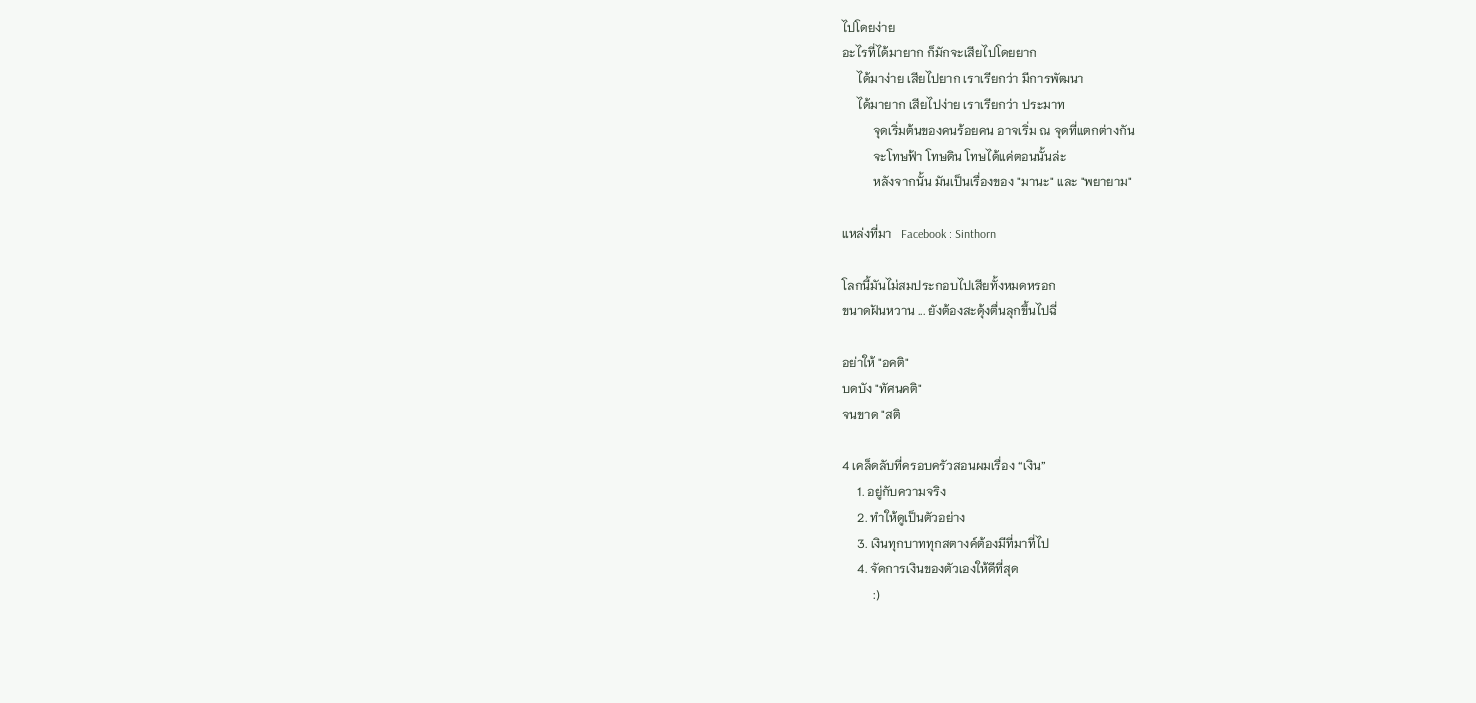ไปโดยง่าย
อะไรที่ได้มายาก ก็มักจะเสียไปโดยยาก
     ได้มาง่าย เสียไปยาก เราเรียกว่า มีการพัฒนา
     ได้มายาก เสียไปง่าย เราเรียกว่า ประมาท
          จุดเริ่มต้นของคนร้อยคน อาจเริ่ม ณ จุดที่แตกต่างกัน
          จะโทษฟ้า โทษดิน โทษได้แค่ตอนนั้นล่ะ
          หลังจากนั้น มันเป็นเรื่องของ "มานะ" และ "พยายาม"

แหล่งที่มา   Facebook : Sinthorn

โลกนี้มันไม่สมประกอบไปเสียทั้งหมดหรอก
ขนาดฝันหวาน ... ยังต้องสะดุ้งตื่นลุกขึ้นไปฉี่

อย่าให้ "อคติ"
บดบัง "ทัศนคติ"
จนขาด "สติ

4 เคล็ดลับที่ครอบครัวสอนผมเรื่อง “เงิน”
     1. อยู่กับความจริง
     2. ทำให้ดูเป็นตัวอย่าง
     3. เงินทุกบาททุกสตางค์ต้องมีที่มาที่ไป
     4. จัดการเงินของตัวเองให้ดีที่สุด
          :)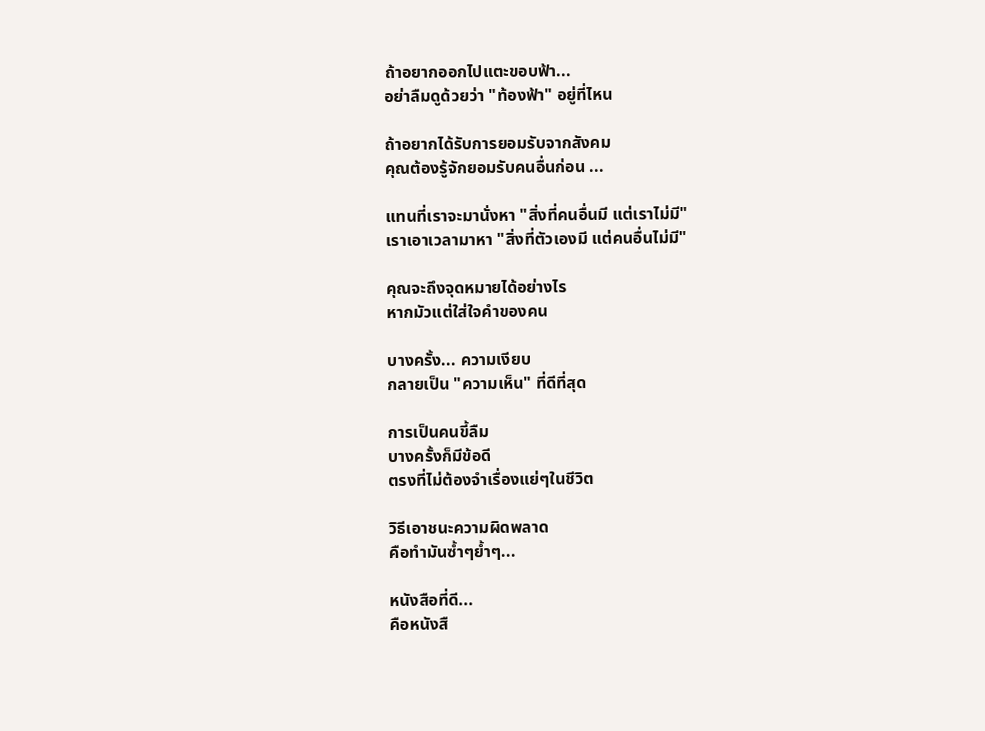ถ้าอยากออกไปแตะขอบฟ้า...
อย่าลืมดูด้วยว่า "ท้องฟ้า" อยู่ที่ไหน

ถ้าอยากได้รับการยอมรับจากสังคม
คุณต้องรู้จักยอมรับคนอื่นก่อน ...

แทนที่เราจะมานั่งหา "สิ่งที่คนอื่นมี แต่เราไม่มี"
เราเอาเวลามาหา "สิ่งที่ตัวเองมี แต่คนอื่นไม่มี"

คุณจะถึงจุดหมายได้อย่างไร
หากมัวแต่ใส่ใจคำของคน

บางครั้ง... ความเงียบ
กลายเป็น "ความเห็น" ที่ดีที่สุด

การเป็นคนขี้ลืม
บางครั้งก็มีข้อดี
ตรงที่ไม่ต้องจำเรื่องแย่ๆในชีวิต

วิธีเอาชนะความผิดพลาด
คือทำมันซ้ำๆย้ำๆ...

หนังสือที่ดี...
คือหนังสื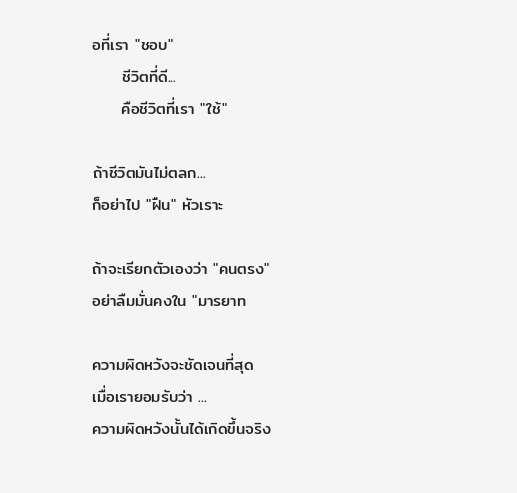อที่เรา "ชอบ"
     ชีวิตที่ดี...
     คือชีวิตที่เรา "ใช้"

ถ้าชีวิตมันไม่ตลก...
ก็อย่าไป "ฝืน" หัวเราะ

ถ้าจะเรียกตัวเองว่า "คนตรง"
อย่าลืมมั่นคงใน "มารยาท

ความผิดหวังจะชัดเจนที่สุด
เมื่อเรายอมรับว่า ...
ความผิดหวังนั้นได้เกิดขึ้นจริง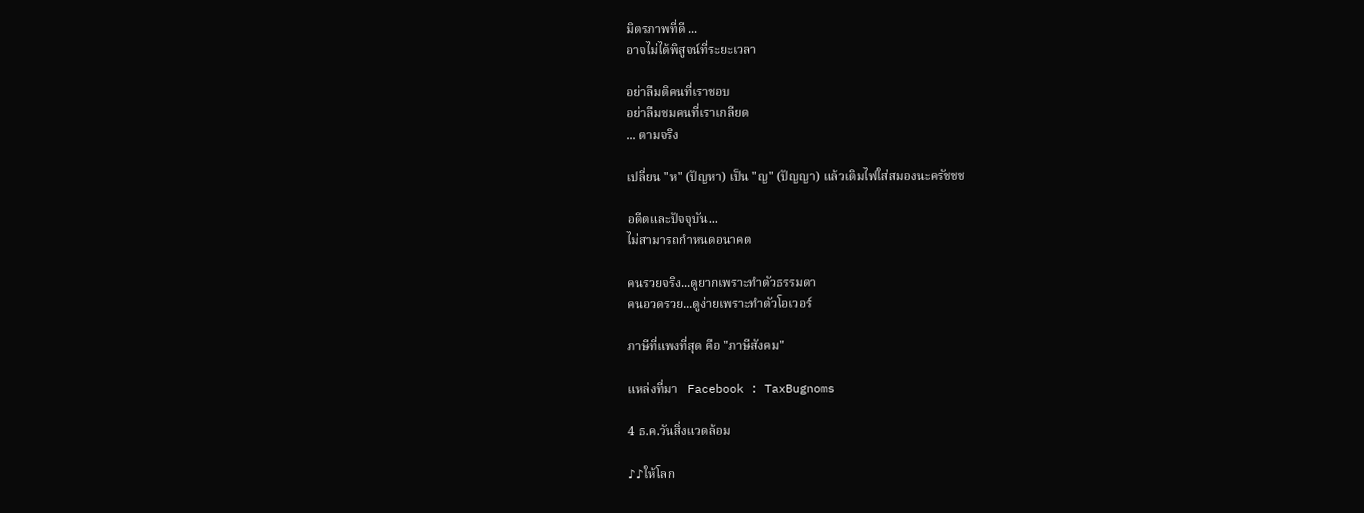มิตรภาพที่ดี ...
อาจไม่ได้พิสูจน์ที่ระยะเวลา

อย่าลืมติคนที่เราชอบ
อย่าลืมชมคนที่เราเกลียด
... ตามจริง

เปลี่ยน "ห" (ปัญหา) เป็น "ญ" (ปัญญา) แล้วเติมไฟใส่สมองนะครัชชช

อดีตและปัจจุบัน...
ไม่สามารถกำหนดอนาคต

คนรวยจริง...ดูยากเพราะทำตัวธรรมดา
คนอวดรวย...ดูง่ายเพราะทำตัวโอเวอร์

ภาษีที่แพงที่สุด คือ "ภาษีสังคม"

แหล่งที่มา   Facebook : TaxBugnoms

4 ธ.ค.วันสิ่งแวดล้อม

♪♪ให้โลก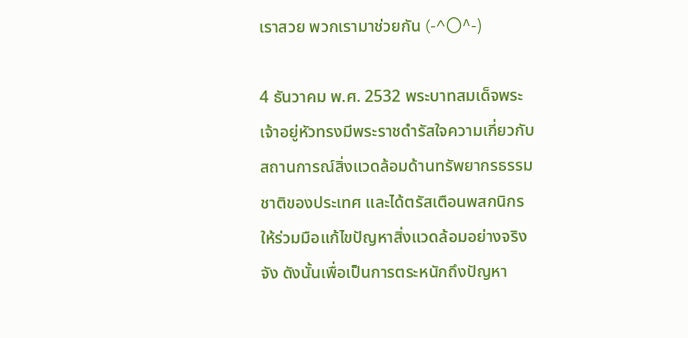เราสวย พวกเรามาช่วยกัน (-^〇^-)

4 ธันวาคม พ.ศ. 2532 พระบาทสมเด็จพระเจ้าอยู่หัวทรงมีพระราชดำรัสใจความเกี่ยวกับสถานการณ์สิ่งแวดล้อมด้านทรัพยากรธรรมชาติของประเทศ และได้ตรัสเตือนพสกนิกรให้ร่วมมือแก้ไขปัญหาสิ่งแวดล้อมอย่างจริงจัง ดังนั้นเพื่อเป็นการตระหนักถึงปัญหา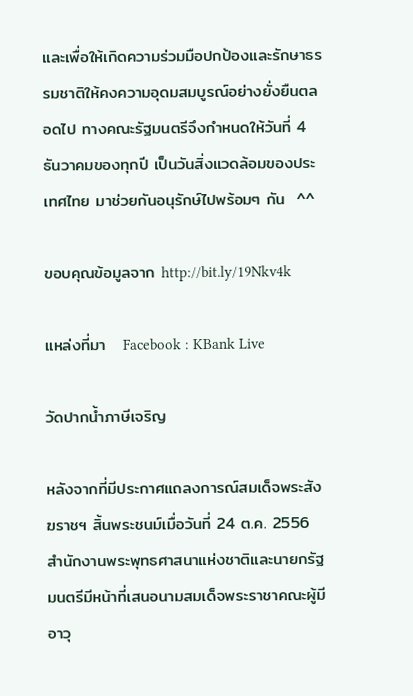และเพื่อให้เกิดความร่วมมือปกป้องและรักษาธรรมชาติให้คงความอุดมสมบูรณ์อย่างยั่งยืนตลอดไป ทางคณะรัฐมนตรีจึงกำหนดให้วันที่ 4 ธันวาคมของทุกปี เป็นวันสิ่งแวดล้อมของประเทศไทย มาช่วยกันอนุรักษ์ไปพร้อมๆ กัน  ^^

ขอบคุณข้อมูลจาก http://bit.ly/19Nkv4k

แหล่งที่มา   Facebook : KBank Live

วัดปากน้ำภาษีเจริญ

หลังจากที่มีประกาศแถลงการณ์สมเด็จพระสังฆราชฯ สิ้นพระชนม์เมื่อวันที่ 24 ต.ค. 2556 สำนักงานพระพุทธศาสนาแห่งชาติและนายกรัฐมนตรีมีหน้าที่เสนอนามสมเด็จพระราชาคณะผู้มีอาวุ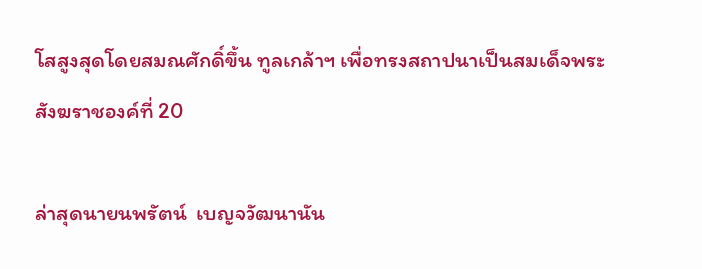โสสูงสุดโดยสมณศักดิ์ขึ้น ทูลเกล้าฯ เพื่อทรงสถาปนาเป็นสมเด็จพระสังฆราชองค์ที่ 20

ล่าสุดนายนพรัตน์  เบญจวัฒนานัน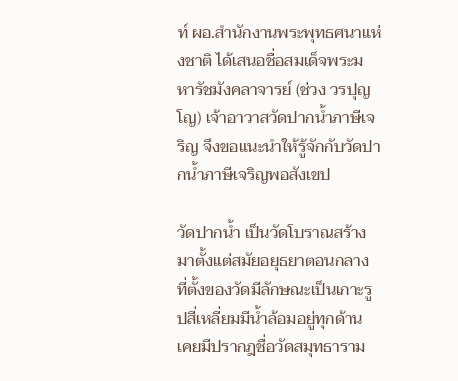ท์ ผอ.สำนักงานพระพุทธศนาแห่งชาติ ได้เสนอชื่อสมเด็จพระมหารัชมังคลาจารย์ (ช่วง วรปุญโญ) เจ้าอาวาสวัดปากน้ำภาษีเจริญ จึงขอแนะนำให้รู้จักกับวัดปากน้ำภาษีเจริญพอสังเขป

วัดปากน้ำ เป็นวัดโบราณสร้างมาตั้งแต่สมัยอยุธยาตอนกลาง ที่ตั้งของวัดมีลักษณะเป็นเกาะรูปสี่เหลี่ยมมีน้ำล้อมอยู่ทุกด้าน เคยมีปรากฎชื่อวัดสมุทธาราม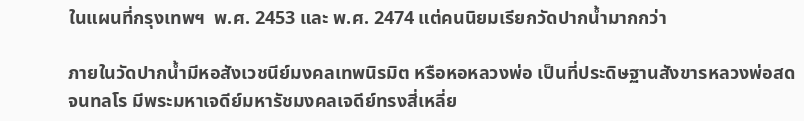ในแผนที่กรุงเทพฯ  พ.ศ. 2453 และ พ.ศ. 2474 แต่คนนิยมเรียกวัดปากน้ำมากกว่า

ภายในวัดปากน้ำมีหอสังเวชนีย์มงคลเทพนิรมิต หรือหอหลวงพ่อ เป็นที่ประดิษฐานสังขารหลวงพ่อสด จนทลโร มีพระมหาเจดีย์มหารัชมงคลเจดีย์ทรงสี่เหลี่ย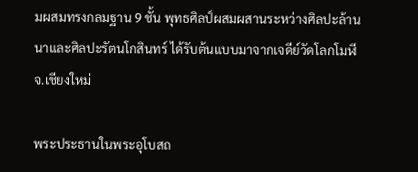มผสมทรงกลมฐาน 9 ชั้น พุทธศิลป์ผสมผสานระหว่างศิลปะล้านนาและศิลปะรัตนโกสินทร์ ได้รับต้นแบบมาจากเจดีย์วัดโลกโมฬี จ.เชียงใหม่

พระประธานในพระอุโบสถ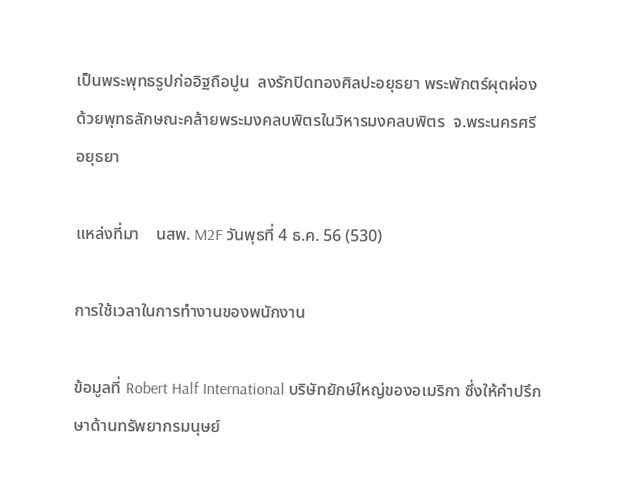เป็นพระพุทธรูปก่ออิฐถือปูน  ลงรักปิดทองศิลปะอยุธยา พระพักตร์ผุดผ่องด้วยพุทธลักษณะคล้ายพระมงคลบพิตรในวิหารมงคลบพิตร  จ.พระนครศรีอยุธยา

แหล่งที่มา    นสพ. M2F วันพุธที่ 4 ธ.ค. 56 (530)

การใช้เวลาในการทำงานของพนักงาน

ข้อมูลที่ Robert Half International บริษัทยักษ์ใหญ่ของอเมริกา ซึ่งให้คำปรึกษาด้านทรัพยากรมนุษย์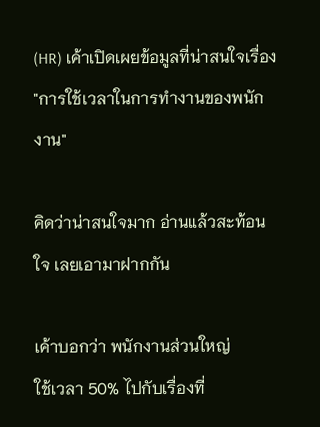(HR) เค้าเปิดเผยข้อมูลที่น่าสนใจเรื่อง "การใช้เวลาในการทำงานของพนักงาน"

คิดว่าน่าสนใจมาก อ่านแล้วสะท้อนใจ เลยเอามาฝากกัน

เค้าบอกว่า พนักงานส่วนใหญ่
ใช้เวลา 50% ไปกับเรื่องที่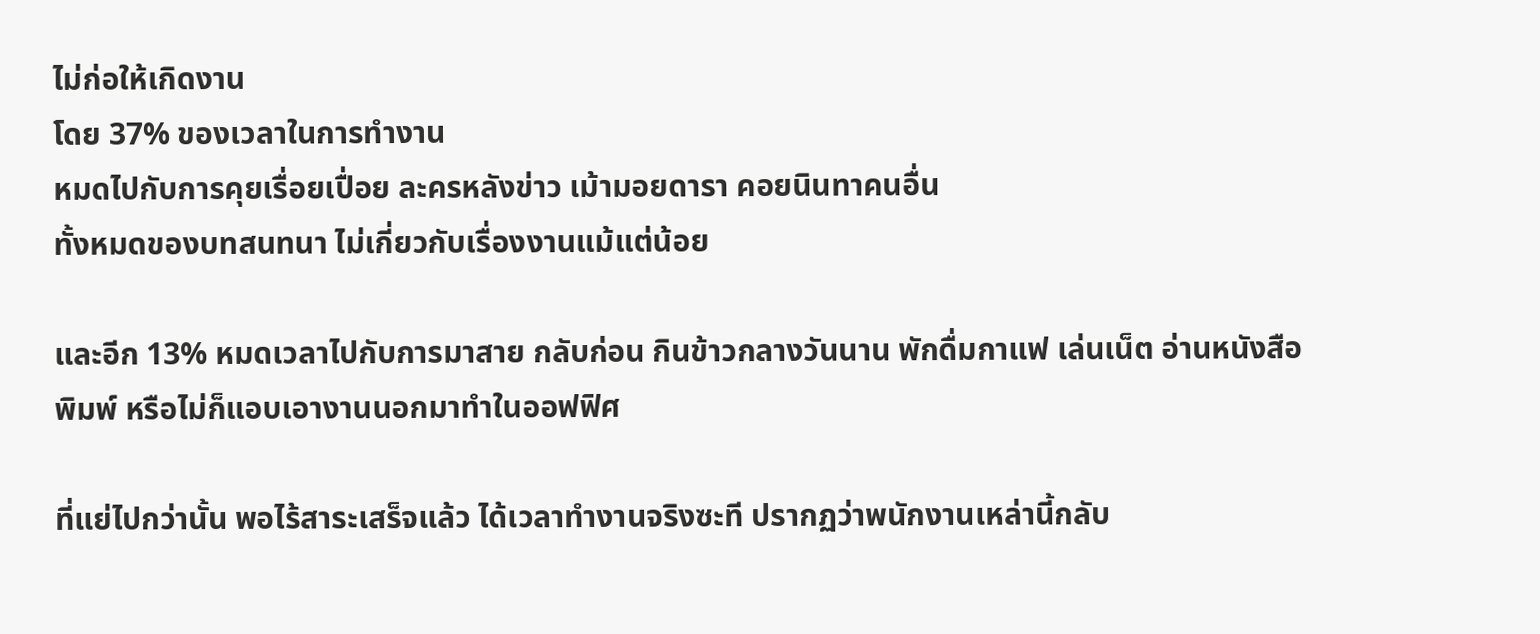ไม่ก่อให้เกิดงาน
โดย 37% ของเวลาในการทำงาน
หมดไปกับการคุยเรื่อยเปื่อย ละครหลังข่าว เม้ามอยดารา คอยนินทาคนอื่น
ทั้งหมดของบทสนทนา ไม่เกี่ยวกับเรื่องงานแม้แต่น้อย

และอีก 13% หมดเวลาไปกับการมาสาย กลับก่อน กินข้าวกลางวันนาน พักดื่มกาแฟ เล่นเน็ต อ่านหนังสือพิมพ์ หรือไม่ก็แอบเอางานนอกมาทำในออฟฟิศ

ที่แย่ไปกว่านั้น พอไร้สาระเสร็จแล้ว ได้เวลาทำงานจริงซะที ปรากฏว่าพนักงานเหล่านี้กลับ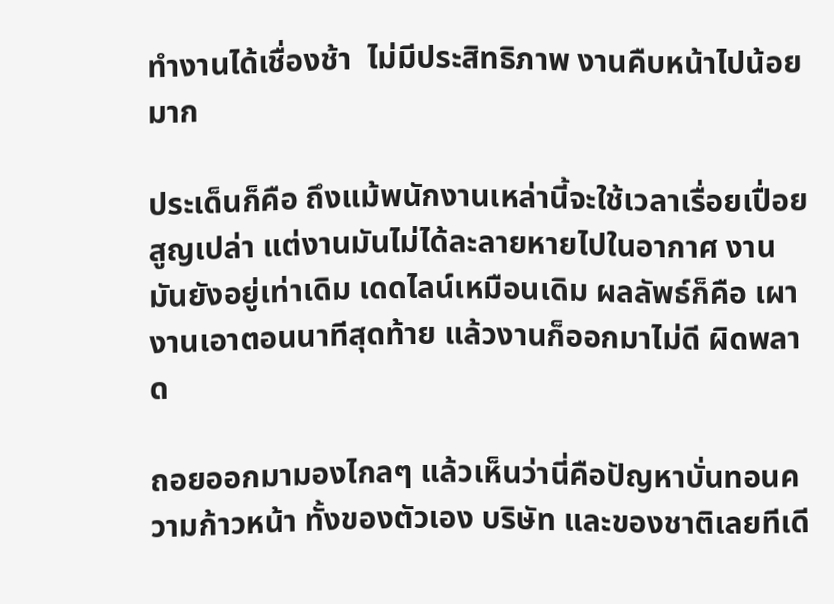ทำงานได้เชื่องช้า  ไม่มีประสิทธิภาพ งานคืบหน้าไปน้อยมาก

ประเด็นก็คือ ถึงแม้พนักงานเหล่านี้จะใช้เวลาเรื่อยเปื่อยสูญเปล่า แต่งานมันไม่ได้ละลายหายไปในอากาศ งานมันยังอยู่เท่าเดิม เดดไลน์เหมือนเดิม ผลลัพธ์ก็คือ เผางานเอาตอนนาทีสุดท้าย แล้วงานก็ออกมาไม่ดี ผิดพลาด

ถอยออกมามองไกลๆ แล้วเห็นว่านี่คือปัญหาบั่นทอนความก้าวหน้า ทั้งของตัวเอง บริษัท และของชาติเลยทีเดี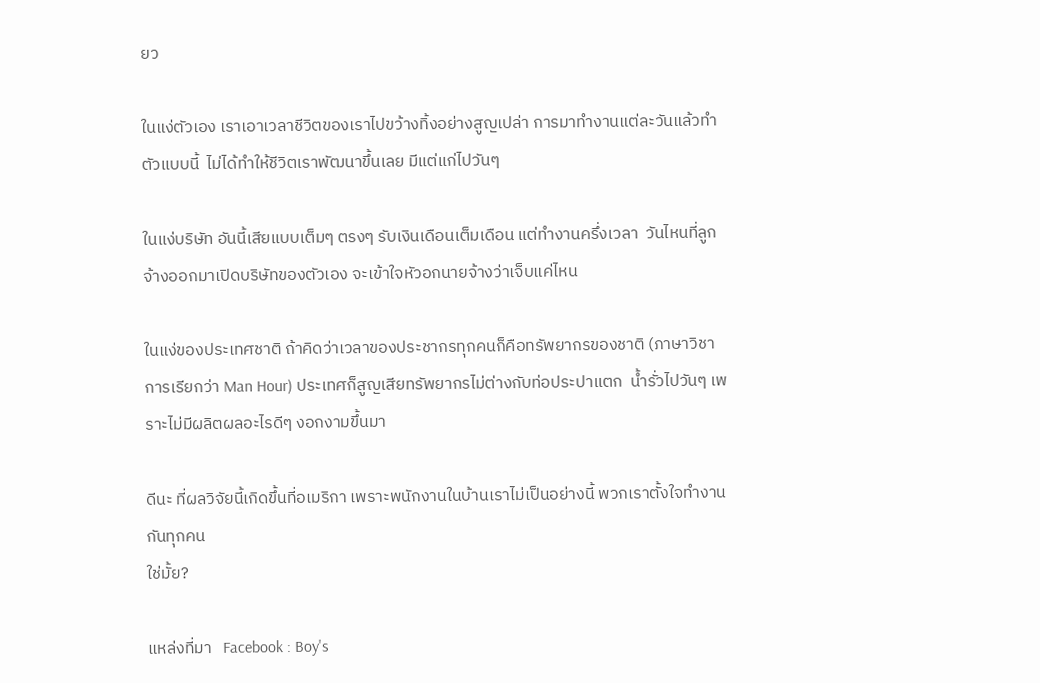ยว

ในแง่ตัวเอง เราเอาเวลาชีวิตของเราไปขว้างทิ้งอย่างสูญเปล่า การมาทำงานแต่ละวันแล้วทำตัวแบบนี้  ไม่ได้ทำให้ชีวิตเราพัฒนาขึ้นเลย มีแต่แก่ไปวันๆ

ในแง่บริษัท อันนี้เสียแบบเต็มๆ ตรงๆ รับเงินเดือนเต็มเดือน แต่ทำงานครึ่งเวลา  วันไหนที่ลูกจ้างออกมาเปิดบริษัทของตัวเอง จะเข้าใจหัวอกนายจ้างว่าเจ็บแค่ไหน

ในแง่ของประเทศชาติ ถ้าคิดว่าเวลาของประชากรทุกคนก็คือทรัพยากรของชาติ (ภาษาวิชาการเรียกว่า Man Hour) ประเทศก็สูญเสียทรัพยากรไม่ต่างกับท่อประปาแตก  น้ำรั่วไปวันๆ เพราะไม่มีผลิตผลอะไรดีๆ งอกงามขึ้นมา

ดีนะ ที่ผลวิจัยนี้เกิดขึ้นที่อเมริกา เพราะพนักงานในบ้านเราไม่เป็นอย่างนี้ พวกเราตั้งใจทำงานกันทุกคน
ใช่มั้ย?

แหล่งที่มา   Facebook : Boy's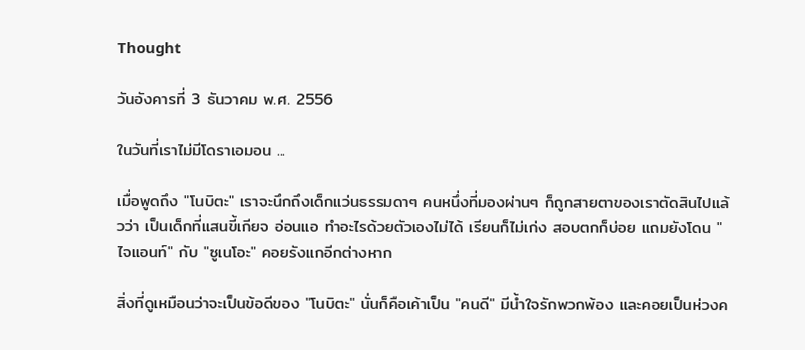Thought

วันอังคารที่ 3 ธันวาคม พ.ศ. 2556

ในวันที่เราไม่มีโดราเอมอน ...

เมื่อพูดถึง "โนบิตะ" เราจะนึกถึงเด็กแว่นธรรมดาๆ คนหนึ่งที่มองผ่านๆ ก็ถูกสายตาของเราตัดสินไปแล้วว่า เป็นเด็กที่แสนขี้เกียจ อ่อนแอ ทำอะไรด้วยตัวเองไม่ได้ เรียนก็ไม่เก่ง สอบตกก็บ่อย แถมยังโดน "ไจแอนท์" กับ "ซูเนโอะ" คอยรังแกอีกต่างหาก

สิ่งที่ดูเหมือนว่าจะเป็นข้อดีของ "โนบิตะ" นั่นก็คือเค้าเป็น "คนดี" มีน้ำใจรักพวกพ้อง และคอยเป็นห่วงค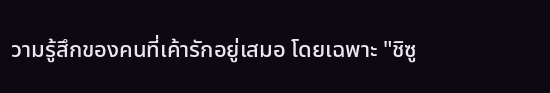วามรู้สึกของคนที่เค้ารักอยู่เสมอ โดยเฉพาะ "ชิซู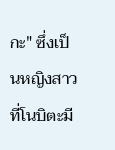กะ" ซึ่งเป็นหญิงสาวที่โนบิตะมี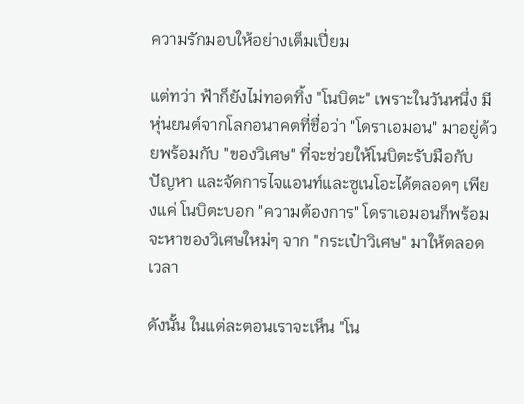ความรักมอบให้อย่างเต็มเปี่ยม

แต่ทว่า ฟ้าก็ยังไม่ทอดทิ้ง "โนบิตะ" เพราะในวันหนึ่ง มีหุ่นยนต์จากโลกอนาคตที่ชื่อว่า "โดราเอมอน" มาอยู่ด้วยพร้อมกับ "ของวิเศษ" ที่จะช่วยให้โนบิตะรับมือกับปัญหา และจัดการไจแอนท์และซูเนโอะได้ตลอดๆ เพียงแค่ โนบิตะบอก "ความต้องการ" โดราเอมอนก็พร้อมจะหาของวิเศษใหม่ๆ จาก "กระเป๋าวิเศษ" มาให้ตลอดเวลา

ดังนั้น ในแต่ละตอนเราจะเห็น "โน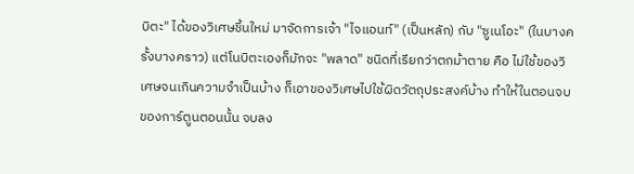บิตะ" ได้ของวิเศษชิ้นใหม่ มาจัดการเจ้า "ไจแอนท์" (เป็นหลัก) กับ "ซูเนโอะ" (ในบางครั้งบางคราว) แต่โนบิตะเองก็มักจะ "พลาด" ชนิดที่เรียกว่าตกม้าตาย คือ ไม่ใช้ของวิเศษจนเกินความจำเป็นบ้าง ก็เอาของวิเศษไปใช้ผิดวัตถุประสงค์บ้าง ทำให้ในตอนจบของการ์ตูนตอนนั้น จบลง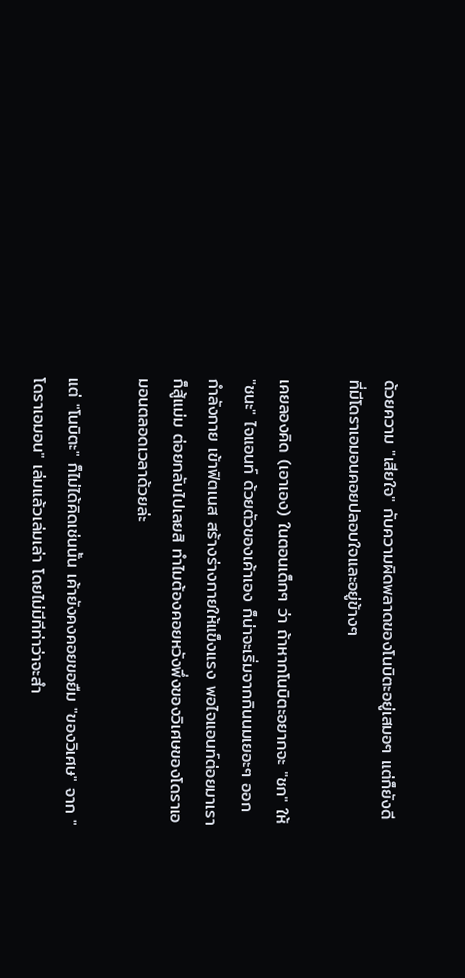ด้วยความ "เสียใจ" กับความผิดพลาดของโนบิตะอยู่เสมอๆ แต่ก็ยังดีที่มีโดราเอมอนคอยปลอบใจและอยู่ข้างๆ

เคยลองคิด (เอาเอง) ในตอนเด็กๆ ว่า ถ้าหากโนบิตะอยากจะ "ชก" ให้ "ชนะ" ไจแอนท์ ด้วยตัวของเค้าเอง ก็น่าจะเริ่มจากกินนมเยอะๆ ออกกำลังกาย เข้าฟิตเนส สร้างร่างกายให้แข็งแรง พอไจแอนท์ต่อยมาเราก็สู้แม่ม ต่อยกลับไปเลยสิ ทำไมต้องคอยหวังพึ่งของวิเศษของโดราเอมอนตลอดเวลาด้วยล่ะ

แต่ "โนบิตะ" ก็ไม่ได้คิดเช่นนั้น เค้ายังคงคอยขอยืม "ของวิเศษ" จาก "โดราเอมอน" เล่มแล้วเล่มเล่า โดยไม่มีทีท่าว่าจะสำ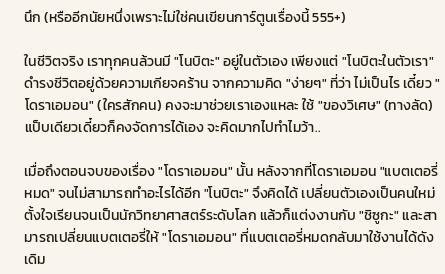นึก (หรืออีกนัยหนึ่งเพราะไม่ใช่คนเขียนการ์ตูนเรื่องนี้ 555+)

ในชีวิตจริง เราทุกคนล้วนมี "โนบิตะ" อยู่ในตัวเอง เพียงแต่ "โนบิตะในตัวเรา" ดำรงชีวิตอยู่ด้วยความเกียจคร้าน จากความคิด "ง่ายๆ" ที่ว่า ไม่เป็นไร เดี๋ยว "โดราเอมอน" (ใครสักคน) คงจะมาช่วยเราเองแหละ ใช้ "ของวิเศษ" (ทางลัด) แป็บเดียวเดี๋ยวก็คงจัดการได้เอง จะคิดมากไปทำไมว้า..

เมื่อถึงตอนจบของเรื่อง "โดราเอมอน" นั้น หลังจากที่โดราเอมอน "แบตเตอรี่หมด" จนไม่สามารถทำอะไรได้อีก "โนบิตะ" จึงคิดได้ เปลี่ยนตัวเองเป็นคนใหม่ ตั้งใจเรียนจนเป็นนักวิทยาศาสตร์ระดับโลก แล้วก็แต่งงานกับ "ชิซูกะ" และสามารถเปลี่ยนแบตเตอรี่ให้ "โดราเอมอน" ที่แบตเตอรี่หมดกลับมาใช้งานได้ดังเดิม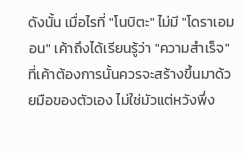ดังนั้น เมื่อไรที่ "โนบิตะ" ไม่มี "โดราเอมอน" เค้าถึงได้เรียนรู้ว่า "ความสำเร็จ" ที่เค้าต้องการนั้นควรจะสร้างขึ้นมาด้วยมือของตัวเอง ไม่ใช่มัวแต่หวังพึ่ง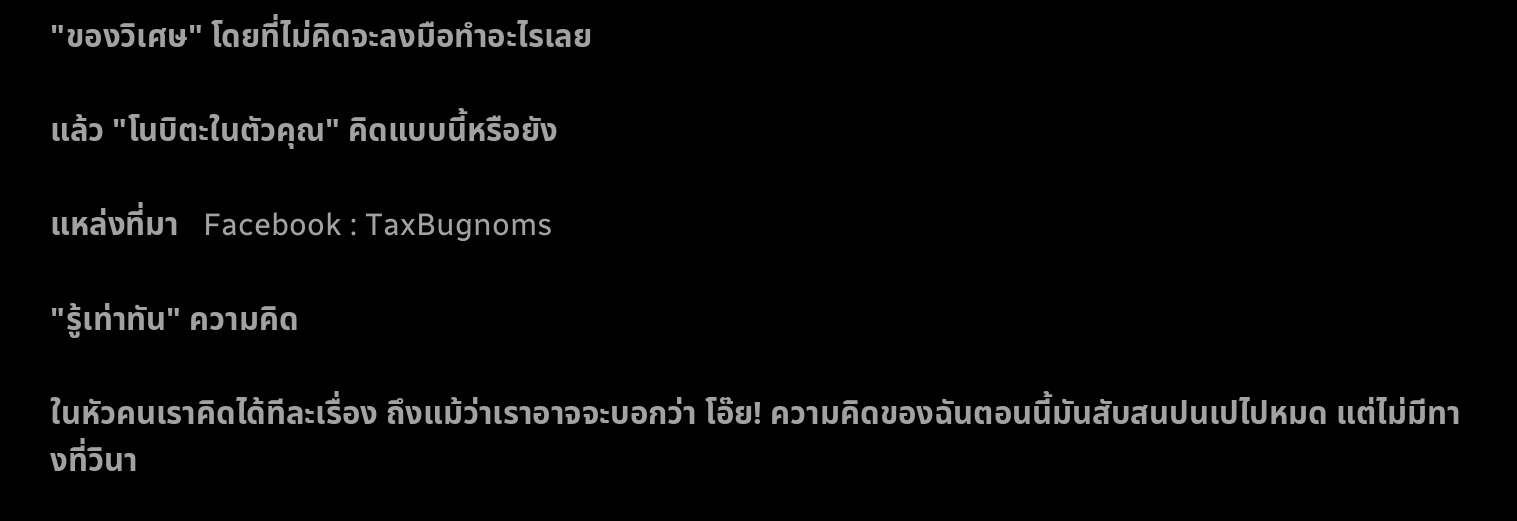"ของวิเศษ" โดยที่ไม่คิดจะลงมือทำอะไรเลย

แล้ว "โนบิตะในตัวคุณ" คิดแบบนี้หรือยัง

แหล่งที่มา   Facebook : TaxBugnoms

"รู้เท่าทัน" ความคิด

ในหัวคนเราคิดได้ทีละเรื่อง ถึงแม้ว่าเราอาจจะบอกว่า โอ๊ย! ความคิดของฉันตอนนี้มันสับสนปนเปไปหมด แต่ไม่มีทางที่วินา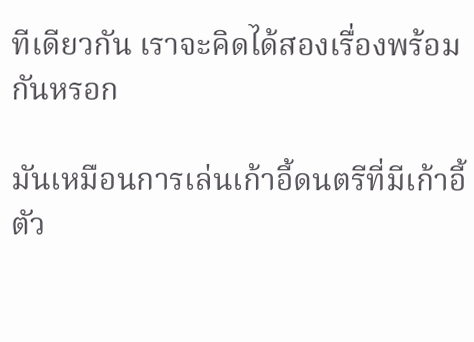ทีเดียวกัน เราจะคิดได้สองเรื่องพร้อมกันหรอก

มันเหมือนการเล่นเก้าอี้ดนตรีที่มีเก้าอี้ตัว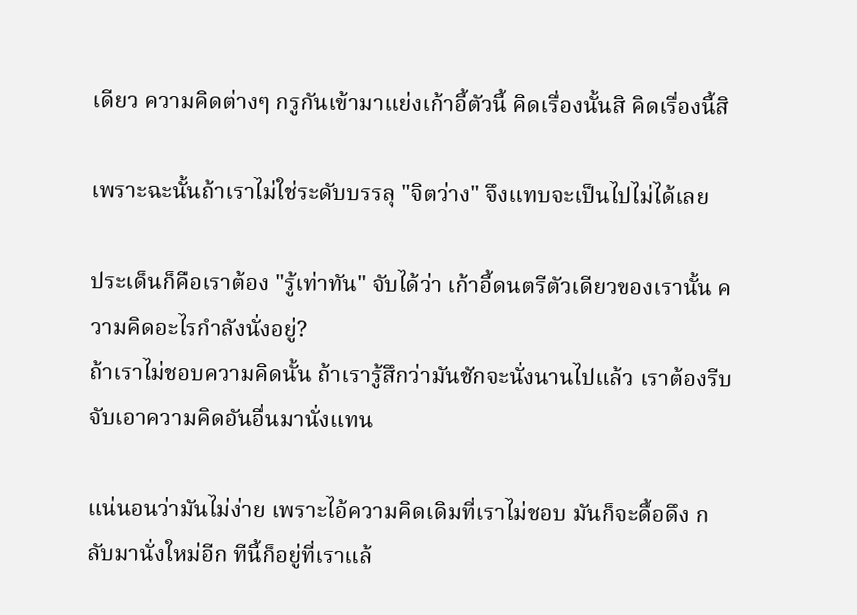เดียว ความคิดต่างๆ กรูกันเข้ามาแย่งเก้าอี้ตัวนี้ คิดเรื่องนั้นสิ คิดเรื่องนี้สิ

เพราะฉะนั้นถ้าเราไม่ใช่ระดับบรรลุ "จิตว่าง" จึงแทบจะเป็นไปไม่ได้เลย

ประเด็นก็คือเราต้อง "รู้เท่าทัน" จับได้ว่า เก้าอี้ดนตรีตัวเดียวของเรานั้น ความคิดอะไรกำลังนั่งอยู่?
ถ้าเราไม่ชอบความคิดนั้น ถ้าเรารู้สึกว่ามันชักจะนั่งนานไปแล้ว เราต้องรีบจับเอาความคิดอันอื่นมานั่งแทน

แน่นอนว่ามันไม่ง่าย เพราะไอ้ความคิดเดิมที่เราไม่ชอบ มันก็จะดื้อดึง กลับมานั่งใหม่อีก ทีนี้ก็อยู่ที่เราแล้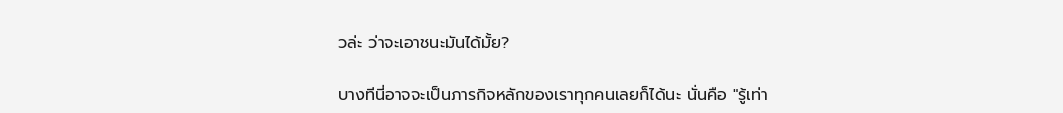วล่ะ ว่าจะเอาชนะมันได้มั้ย?

บางทีนี่อาจจะเป็นภารกิจหลักของเราทุกคนเลยก็ได้นะ นั่นคือ "รู้เท่า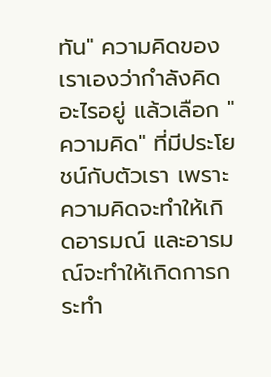ทัน" ความคิดของเราเองว่ากำลังคิดอะไรอยู่ แล้วเลือก "ความคิด" ที่มีประโยชน์กับตัวเรา เพราะความคิดจะทำให้เกิดอารมณ์ และอารมณ์จะทำให้เกิดการกระทำ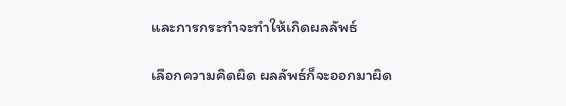และการกระทำจะทำให้เกิดผลลัพธ์

เลือกความคิดผิด ผลลัพธ์ก็จะออกมาผิด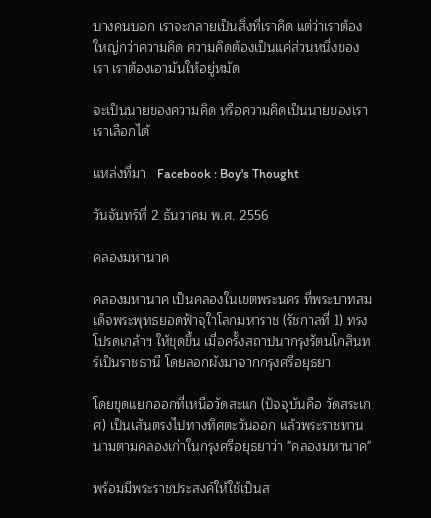บางคนบอก เราจะกลายเป็นสิ่งที่เราคิด แต่ว่าเราต้องใหญ่กว่าความคิด ความคิดต้องเป็นแค่ส่วนหนึ่งของเรา เราต้องเอามันให้อยู่หมัด

จะเป็นนายของความคิด หรือความคิดเป็นนายของเรา เราเลือกได้

แหล่งที่มา   Facebook : Boy's Thought

วันจันทร์ที่ 2 ธันวาคม พ.ศ. 2556

คลองมหานาค

คลองมหานาค เป็นคลองในเขตพระนคร ที่พระบาทสมเด็จพระพุทธยอดฟ้าจุใาโลกมหาราช (รัชกาลที่ 1) ทรงโปรดเกล้าฯ ให้ขุดขึ้น เมื่อครั้งสถาปนากรุงรัตนโกสินทร์เป็นราชธานี โดยลอกผังมาจากกรุงศรีอยุธยา

โดยขุดแยกออกที่เหนือวัดสะแก (ปัจจุบันคือ วัดสระเกศ) เป็นเส้นตรงไปทางทิศตะวันออก แล้วพระราชทานนามตามคลองเก่าในกรุงศรีอยุธยาว่า "คลองมหานาค"

พร้อมมีพระราชประสงค์ให้ใช้เป็นส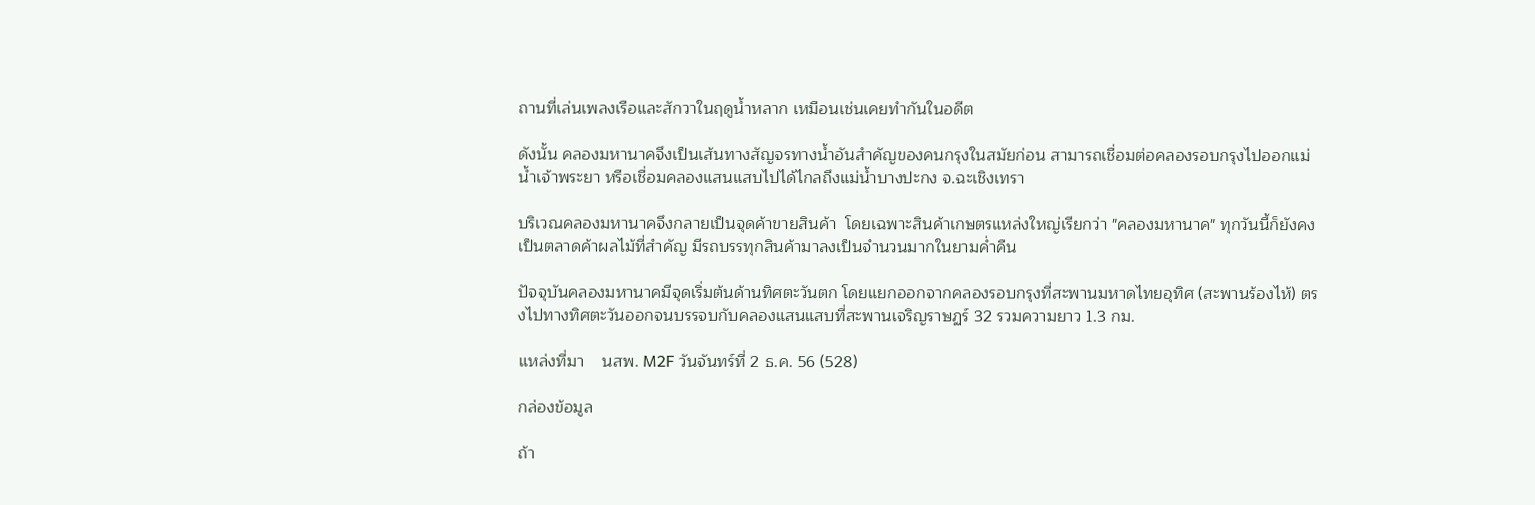ถานที่เล่นเพลงเรือและสักวาในฤดูน้ำหลาก เหมือนเช่นเคยทำกันในอดีต

ดังนั้น คลองมหานาคจึงเป็นเส้นทางสัญจรทางน้ำอันสำคัญของคนกรุงในสมัยก่อน สามารถเชื่อมต่อคลองรอบกรุงไปออกแม่น้ำเจ้าพระยา หรือเชื่อมคลองแสนแสบไปได้ไกลถึงแม่น้ำบางปะกง จ.ฉะเชิงเทรา

บริเวณคลองมหานาคจึงกลายเป็นจุดค้าขายสินค้า  โดยเฉพาะสินค้าเกษตรแหล่งใหญ่เรียกว่า "คลองมหานาค" ทุกวันนี้ก็ยังคงเป็นตลาดค้าผลไม้ที่สำคัญ มีรถบรรทุกสินค้ามาลงเป็นจำนวนมากในยามค่ำคืน

ปัจจุบันคลองมหานาคมีจุดเริ่มต้นด้านทิศตะวันตก โดยแยกออกจากคลองรอบกรุงที่สะพานมหาดไทยอุทิศ (สะพานร้องไห้) ตรงไปทางทิศตะวันออกจนบรรจบกับคลองแสนแสบที่สะพานเจริญราษฏร์ 32 รวมความยาว 1.3 กม.

แหล่งที่มา    นสพ. M2F วันจันทร์ที่ 2 ธ.ค. 56 (528)

กล่องข้อมูล

ถ้า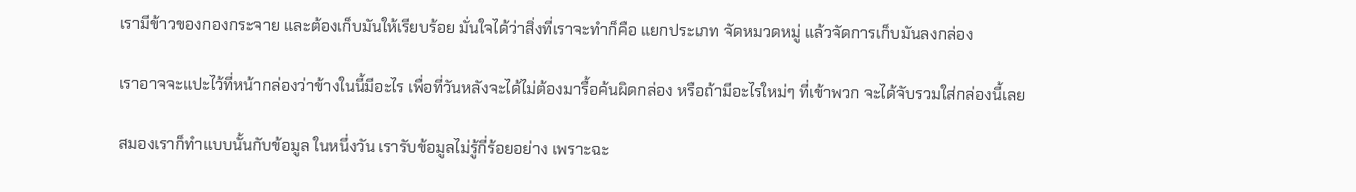เรามีข้าวของกองกระจาย และต้องเก็บมันให้เรียบร้อย มั่นใจได้ว่าสิ่งที่เราจะทำก็คือ แยกประเภท จัดหมวดหมู่ แล้วจัดการเก็บมันลงกล่อง

เราอาจจะแปะไว้ที่หน้ากล่องว่าข้างในนี้มีอะไร เพื่อที่วันหลังจะได้ไม่ต้องมารื้อค้นผิดกล่อง หรือถ้ามีอะไรใหม่ๆ ที่เข้าพวก จะได้จับรวมใส่กล่องนี้เลย

สมองเราก็ทำแบบนั้นกับข้อมูล ในหนึ่งวัน เรารับข้อมูลไม่รู้กี่ร้อยอย่าง เพราะฉะ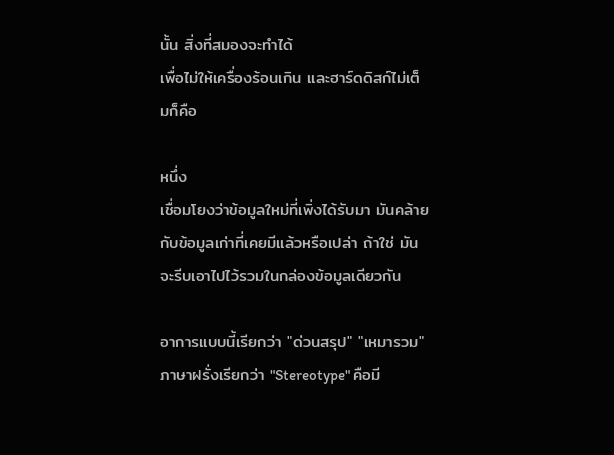นั้น สิ่งที่สมองจะทำได้
เพื่อไม่ให้เครื่องร้อนเกิน และฮาร์ดดิสก์ไม่เต็มก็คือ

หนึ่ง
เชื่อมโยงว่าข้อมูลใหม่ที่เพิ่งได้รับมา มันคล้ายกับข้อมูลเก่าที่เคยมีแล้วหรือเปล่า ถ้าใช่ มันจะรีบเอาไปไว้รวมในกล่องข้อมูลเดียวกัน

อาการแบบนี้เรียกว่า "ด่วนสรุป" "เหมารวม" ภาษาฝรั่งเรียกว่า "Stereotype" คือมี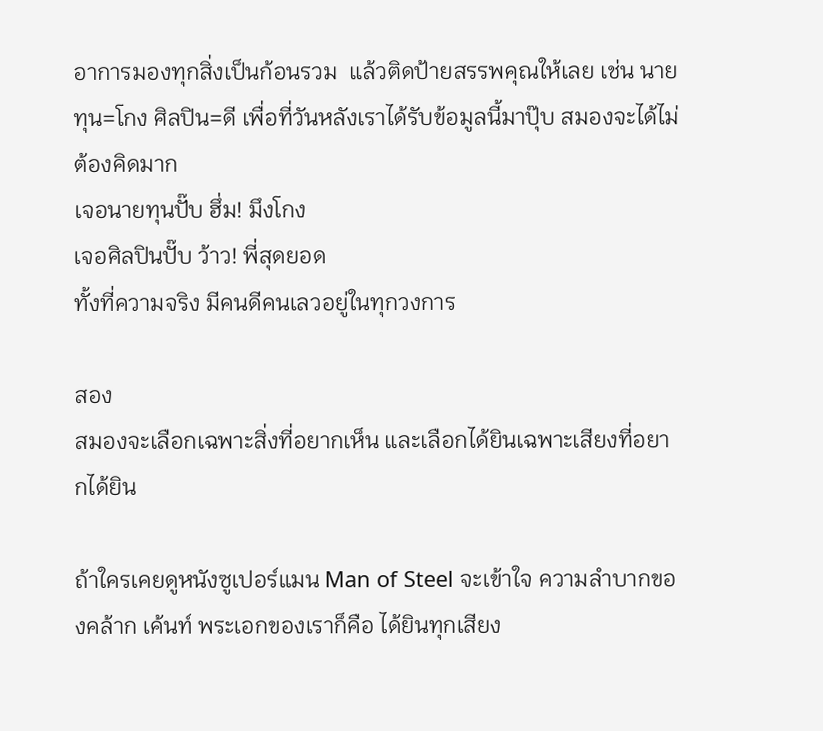อาการมองทุกสิ่งเป็นก้อนรวม  แล้วติดป้ายสรรพคุณให้เลย เช่น นายทุน=โกง ศิลปิน=ดี เพื่อที่วันหลังเราได้รับข้อมูลนี้มาปุ๊บ สมองจะได้ไม่ต้องคิดมาก
เจอนายทุนปั๊บ ฮึ่ม! มึงโกง
เจอศิลปินปั๊บ ว้าว! พี่สุดยอด
ทั้งที่ความจริง มีคนดีคนเลวอยู่ในทุกวงการ

สอง
สมองจะเลือกเฉพาะสิ่งที่อยากเห็น และเลือกได้ยินเฉพาะเสียงที่อยากได้ยิน

ถ้าใครเคยดูหนังซูเปอร์แมน Man of Steel จะเข้าใจ ความลำบากของคล้าก เค้นท์ พระเอกของเราก็คือ ได้ยินทุกเสียง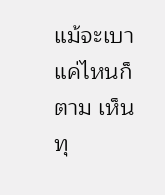แม้จะเบาแค่ไหนก็ตาม เห็นทุ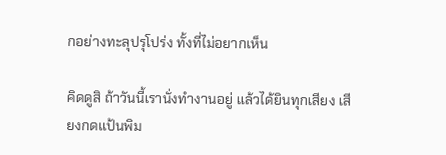กอย่างทะลุปรุโปร่ง ทั้งที่ไม่อยากเห็น

คิดดูสิ ถ้าวันนี้เรานั่งทำงานอยู่ แล้วได้ยินทุกเสียง เสียงกดแป้นพิม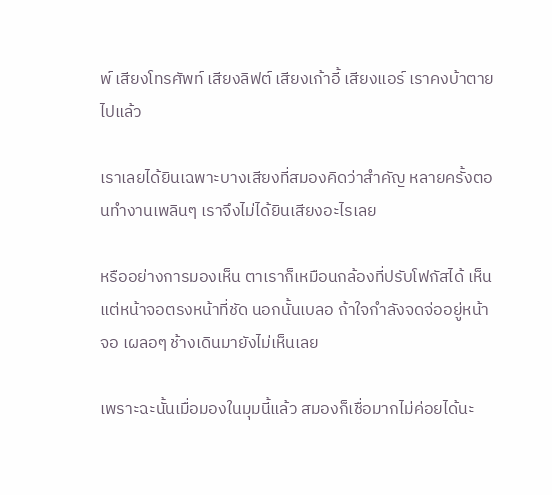พ์ เสียงโทรศัพท์ เสียงลิฟต์ เสียงเก้าอี้ เสียงแอร์ เราคงบ้าตายไปแล้ว

เราเลยได้ยินเฉพาะบางเสียงที่สมองคิดว่าสำคัญ หลายครั้งตอนทำงานเพลินๆ เราจึงไม่ได้ยินเสียงอะไรเลย

หรืออย่างการมองเห็น ตาเราก็เหมือนกล้องที่ปรับโฟกัสได้ เห็นแต่หน้าจอตรงหน้าที่ชัด นอกนั้นเบลอ ถ้าใจกำลังจดจ่ออยู่หน้าจอ เผลอๆ ช้างเดินมายังไม่เห็นเลย

เพราะฉะนั้นเมื่อมองในมุมนี้แล้ว สมองก็เชื่อมากไม่ค่อยได้นะ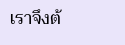เราจึงต้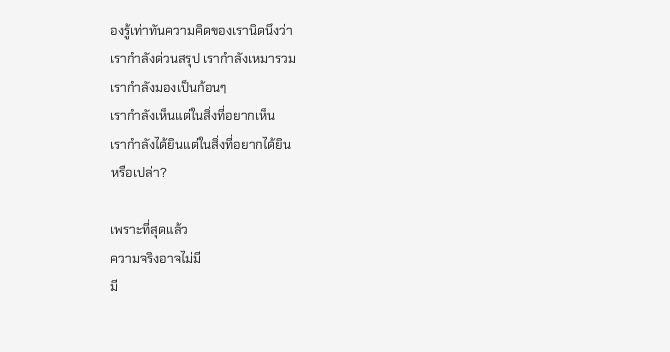องรู้เท่าทันความคิดของเรานิดนึงว่า
เรากำลังด่วนสรุป เรากำลังเหมารวม
เรากำลังมองเป็นก้อนๆ
เรากำลังเห็นแต่ในสิ่งที่อยากเห็น
เรากำลังได้ยินแต่ในสิ่งที่อยากได้ยิน
หรือเปล่า?

เพราะที่สุดแล้ว
ความจริงอาจไม่มี
มี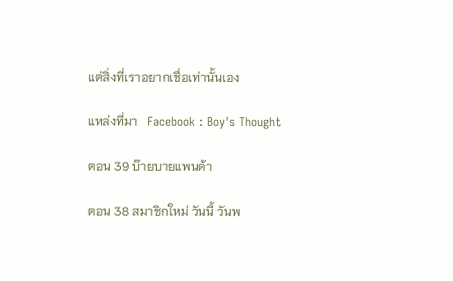แต่สิ่งที่เราอยากเชื่อเท่านั้นเอง

แหล่งที่มา   Facebook : Boy's Thought

ตอน 39 บ๊ายบายแพนด้า

ตอน 38 สมาชิกใหม่ วันนี้ วันพ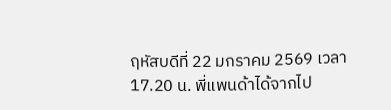ฤหัสบดีที่ 22 มกราคม 2569 เวลา 17.20 น. พี่แพนด้าได้จากไป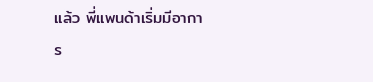แล้ว พี่แพนด้าเริ่มมีอาการ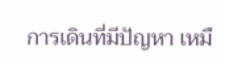การเดินที่มีปัญหา เหมื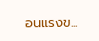อนแรงข...